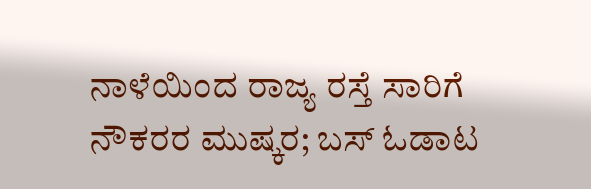ನಾಳೆಯಿಂದ ರಾಜ್ಯ ರಸ್ತೆ ಸಾರಿಗೆ ನೌಕರರ ಮುಷ್ಕರ; ಬಸ್‌ ಓಡಾಟ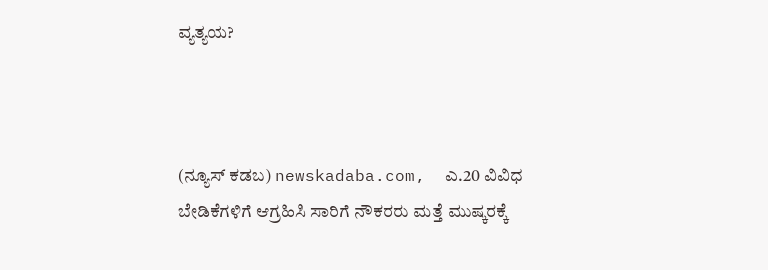ವ್ಯತ್ಯಯ?



(ನ್ಯೂಸ್‌ ಕಡಬ) newskadaba.com,  ಎ.20 ವಿವಿಧ ಬೇಡಿಕೆಗಳಿಗೆ ಆಗ್ರಹಿಸಿ ಸಾರಿಗೆ ನೌಕರರು ಮತ್ತೆ ಮುಷ್ಕರಕ್ಕೆ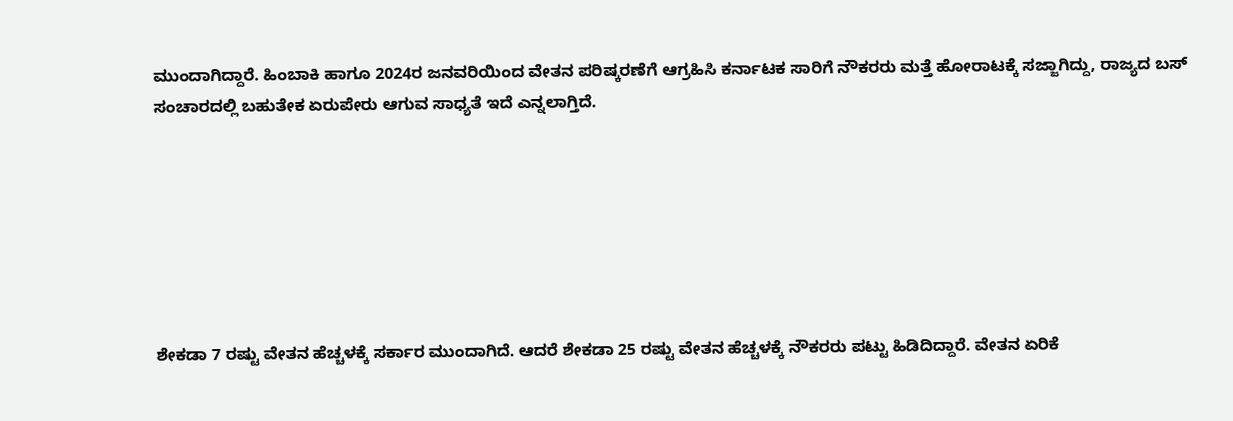ಮುಂದಾಗಿದ್ದಾರೆ. ಹಿಂಬಾಕಿ ಹಾಗೂ 2024ರ ಜನವರಿಯಿಂದ ವೇತನ ಪರಿಷ್ಕರಣೆಗೆ ಆಗ್ರಹಿಸಿ ಕರ್ನಾಟಕ ಸಾರಿಗೆ ನೌಕರರು ಮತ್ತೆ ಹೋರಾಟಕ್ಕೆ ಸಜ್ಜಾಗಿದ್ದು, ರಾಜ್ಯದ ಬಸ್ ಸಂಚಾರದಲ್ಲಿ ಬಹುತೇಕ ಏರುಪೇರು ಆಗುವ ಸಾಧ್ಯತೆ ಇದೆ ಎನ್ನಲಾಗ್ತಿದೆ.







ಶೇಕಡಾ 7 ರಷ್ಟು ವೇತನ ಹೆಚ್ಚಳಕ್ಕೆ ಸರ್ಕಾರ ಮುಂದಾಗಿದೆ. ಆದರೆ ಶೇಕಡಾ 25 ರಷ್ಟು ವೇತನ ಹೆಚ್ಚಳಕ್ಕೆ ನೌಕರರು ಪಟ್ಟು ಹಿಡಿದಿದ್ದಾರೆ. ವೇತನ ಏರಿಕೆ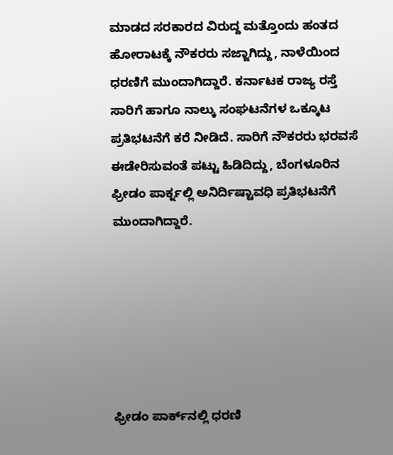ಮಾಡದ ಸರಕಾರದ ವಿರುದ್ದ ಮತ್ತೊಂದು ಹಂತದ ಹೋರಾಟಕ್ಕೆ ನೌಕರರು ಸಜ್ಜಾಗಿದ್ದು, ನಾಳೆಯಿಂದ ಧರಣಿಗೆ ಮುಂದಾಗಿದ್ದಾರೆ. ಕರ್ನಾಟಕ ರಾಜ್ಯ ರಸ್ತೆ ಸಾರಿಗೆ ಹಾಗೂ ನಾಲ್ಕು ಸಂಘಟನೆಗಳ ಒಕ್ಕೂಟ ಪ್ರತಿಭಟನೆಗೆ ಕರೆ ನೀಡಿದೆ. ಸಾರಿಗೆ ನೌಕರರು ಭರವಸೆ ಈಡೇರಿಸುವಂತೆ ಪಟ್ಟು ಹಿಡಿದಿದ್ದು, ಬೆಂಗಳೂರಿನ ಫ್ರೀಡಂ ಪಾರ್ಕ್ನಲ್ಲಿ ಅನಿರ್ದಿಷ್ಟಾವಧಿ ಪ್ರತಿಭಟನೆಗೆ ಮುಂದಾಗಿದ್ದಾರೆ.






ಫ್ರೀಡಂ ಪಾರ್ಕ್‌ನಲ್ಲಿ ಧರಣಿ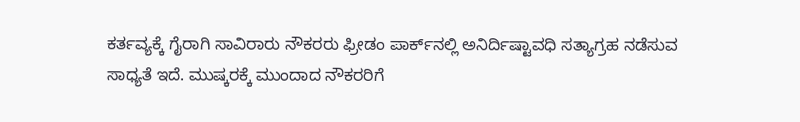ಕರ್ತವ್ಯಕ್ಕೆ ಗೈರಾಗಿ ಸಾವಿರಾರು ನೌಕರರು ಫ್ರೀಡಂ ಪಾರ್ಕ್‌ನಲ್ಲಿ ಅನಿರ್ದಿಷ್ಟಾವಧಿ ಸತ್ಯಾಗ್ರಹ ನಡೆಸುವ ಸಾಧ್ಯತೆ ಇದೆ. ಮುಷ್ಕರಕ್ಕೆ ಮುಂದಾದ ನೌಕರರಿಗೆ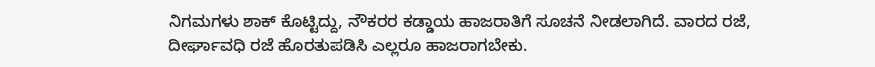ನಿಗಮಗಳು ಶಾಕ್‌ ಕೊಟ್ಟಿದ್ದು, ನೌಕರರ ಕಡ್ಡಾಯ ಹಾಜರಾತಿಗೆ ಸೂಚನೆ ನೀಡಲಾಗಿದೆ. ವಾರದ ರಜೆ, ದೀರ್ಘಾವಧಿ ರಜೆ ಹೊರತುಪಡಿಸಿ ಎಲ್ಲರೂ ಹಾಜರಾಗಬೇಕು.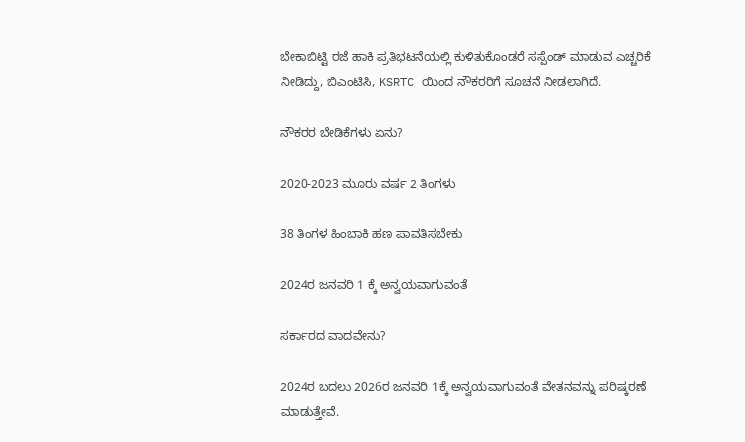ಬೇಕಾಬಿಟ್ಟಿ ರಜೆ ಹಾಕಿ ಪ್ರತಿಭಟನೆಯಲ್ಲಿ ಕುಳಿತುಕೊಂಡರೆ ಸಸ್ಪೆಂಡ್‌ ಮಾಡುವ ಎಚ್ಚರಿಕೆ ನೀಡಿದ್ದು, ಬಿಎಂಟಿಸಿ, KSRTC ಯಿಂದ ನೌಕರರಿಗೆ ಸೂಚನೆ ನೀಡಲಾಗಿದೆ.

ನೌಕರರ ಬೇಡಿಕೆಗಳು ಏನು?

2020-2023 ಮೂರು ವರ್ಷ 2 ತಿಂಗಳು

38 ತಿಂಗಳ ಹಿಂಬಾಕಿ ಹಣ ಪಾವತಿಸಬೇಕು

2024ರ ಜನವರಿ 1 ಕ್ಕೆ ಅನ್ವಯವಾಗುವಂತೆ

ಸರ್ಕಾರದ ವಾದವೇನು?

2024ರ ಬದಲು 2026ರ ಜನವರಿ 1ಕ್ಕೆ ಅನ್ವಯವಾಗುವಂತೆ ವೇತನವನ್ನು ಪರಿಷ್ಕರಣೆ ಮಾಡುತ್ತೇವೆ.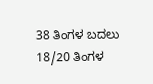38 ತಿಂಗಳ ಬದಲು 18/20 ತಿಂಗಳ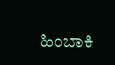ಹಿಂಬಾಕಿ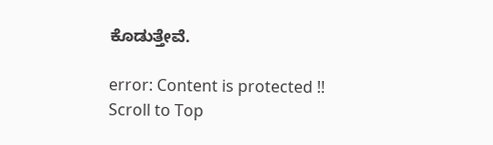ಕೊಡುತ್ತೇವೆ.

error: Content is protected !!
Scroll to Top